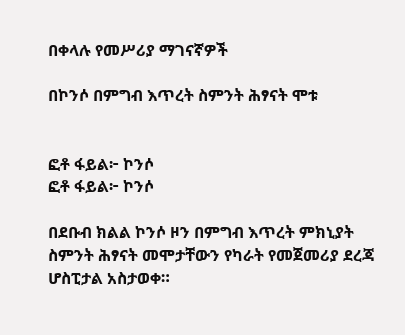በቀላሉ የመሥሪያ ማገናኛዎች

በኮንሶ በምግብ እጥረት ስምንት ሕፃናት ሞቱ


ፎቶ ፋይል፦ ኮንሶ
ፎቶ ፋይል፦ ኮንሶ

በደቡብ ክልል ኮንሶ ዞን በምግብ እጥረት ምክኒያት ስምንት ሕፃናት መሞታቸውን የካራት የመጀመሪያ ደረጃ ሆስፒታል አስታወቀ።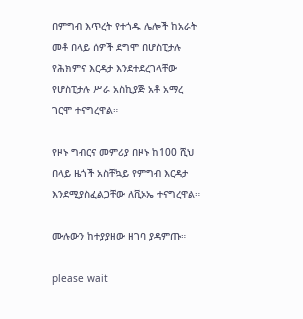በምግብ እጥረት የተጎዱ ሌሎች ከአራት መቶ በላይ ሰዎች ደግሞ በሆስፒታሉ የሕክምና እርዳታ እንደተደረገላቸው የሆስፒታሉ ሥራ አስኪያጅ አቶ አማረ ገርሞ ተናግረዋል።

የዞኑ ግብርና መምሪያ በዞኑ ከ100 ሺህ በላይ ዜጎች አስቸኳይ የምግብ እርዳታ እንደሚያስፈልጋቸው ለቪኦኤ ተናግረዋል።

ሙሉውን ከተያያዘው ዘገባ ያዳምጡ።

please wait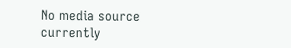No media source currently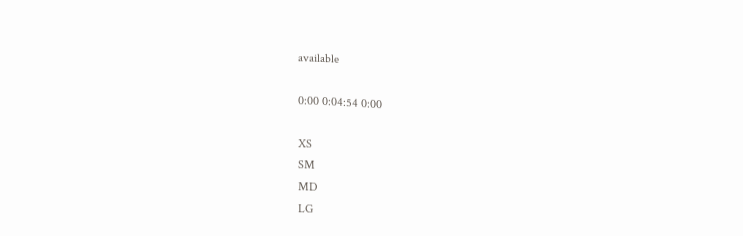available

0:00 0:04:54 0:00

XS
SM
MD
LG